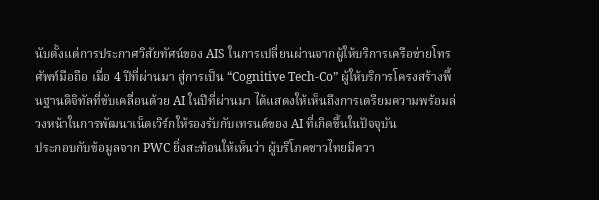นับตั้งแต่การประกาศวิสัยทัศน์ของ AIS ในการเปลี่ยนผ่านจากผู้ให้บริการเครือข่ายโทรศัพท์มือถือ เมื่อ 4 ปีที่ผ่านมา สู่การเป็น “Cognitive Tech-Co” ผู้ให้บริการโครงสร้างพื้นฐานดิจิทัลที่ขับเคลื่อนด้วย AI ในปีที่ผ่านมา ได้แสดงให้เห็นถึงการเตรียมความพร้อมล่วงหน้าในการพัฒนาเน็ตเวิร์กให้รองรับกับเทรนด์ของ AI ที่เกิดขึ้นในปัจจุบัน
ประกอบกับข้อมูลจาก PWC ยิ่งสะท้อนให้เห็นว่า ผู้บริโภคชาวไทยมีควา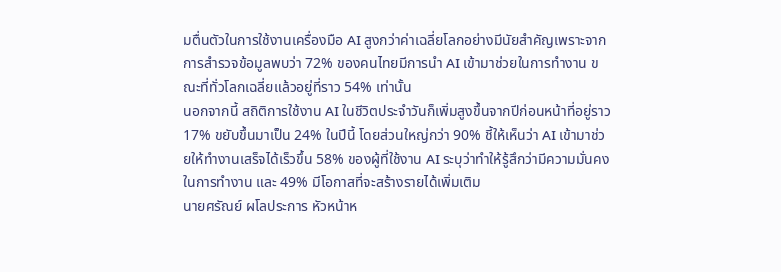มตื่นตัวในการใช้งานเครื่องมือ AI สูงกว่าค่าเฉลี่ยโลกอย่างมีนัยสำคัญเพราะจากการสำรวจข้อมูลพบว่า 72% ของคนไทยมีการนำ AI เข้ามาช่วยในการทำงาน ขณะที่ทั่วโลกเฉลี่ยแล้วอยู่ที่ราว 54% เท่านั้น
นอกจากนี้ สถิติการใช้งาน AI ในชีวิตประจำวันก็เพิ่มสูงขึ้นจากปีก่อนหน้าที่อยู่ราว 17% ขยับขึ้นมาเป็น 24% ในปีนี้ โดยส่วนใหญ่กว่า 90% ชี้ให้เห็นว่า AI เข้ามาช่วยให้ทำงานเสร็จได้เร็วขึ้น 58% ของผู้ที่ใช้งาน AI ระบุว่าทำให้รู้สึกว่ามีความมั่นคงในการทำงาน และ 49% มีโอกาสที่จะสร้างรายได้เพิ่มเติม
นายศรัณย์ ผโลประการ หัวหน้าห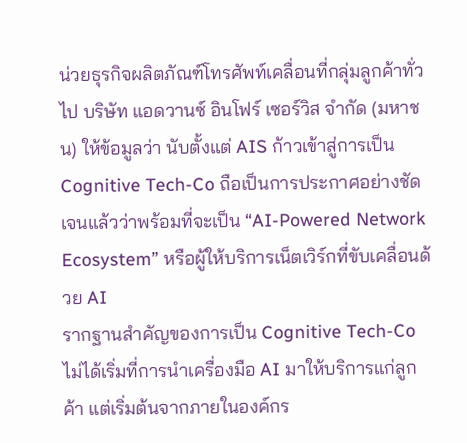น่วยธุรกิจผลิตภัณฑ์โทรศัพท์เคลื่อนที่กลุ่มลูกค้าทั่วไป บริษัท แอดวานซ์ อินโฟร์ เซอร์วิส จำกัด (มหาชน) ให้ข้อมูลว่า นับตั้งแต่ AIS ก้าวเข้าสู่การเป็น Cognitive Tech-Co ถือเป็นการประกาศอย่างชัดเจนแล้วว่าพร้อมที่จะเป็น “AI-Powered Network Ecosystem” หรือผู้ให้บริการเน็ตเวิร์กที่ขับเคลื่อนด้วย AI
รากฐานสำคัญของการเป็น Cognitive Tech-Co ไม่ได้เริ่มที่การนำเครื่องมือ AI มาให้บริการแก่ลูกค้า แต่เริ่มต้นจากภายในองค์กร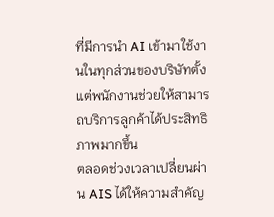ที่มีการนำ AI เข้ามาใช้งานในทุกส่วนของบริษัทตั้งแต่พนักงานช่วยให้สามารถบริการลูกค้าได้ประสิทธิภาพมากขึ้น
ตลอดช่วงเวลาเปลี่ยนผ่าน AIS ได้ให้ความสำคัญ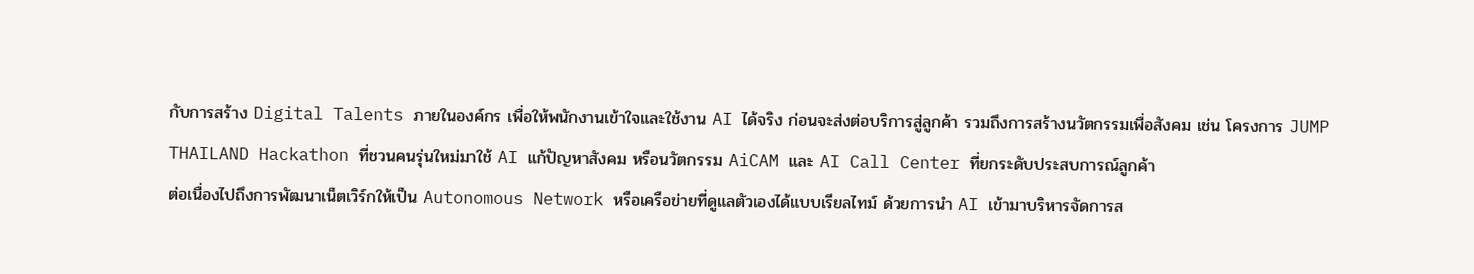กับการสร้าง Digital Talents ภายในองค์กร เพื่อให้พนักงานเข้าใจและใช้งาน AI ได้จริง ก่อนจะส่งต่อบริการสู่ลูกค้า รวมถึงการสร้างนวัตกรรมเพื่อสังคม เช่น โครงการ JUMP THAILAND Hackathon ที่ชวนคนรุ่นใหม่มาใช้ AI แก้ปัญหาสังคม หรือนวัตกรรม AiCAM และ AI Call Center ที่ยกระดับประสบการณ์ลูกค้า
ต่อเนื่องไปถึงการพัฒนาเน็ตเวิร์กให้เป็น Autonomous Network หรือเครือข่ายที่ดูแลตัวเองได้แบบเรียลไทม์ ด้วยการนำ AI เข้ามาบริหารจัดการส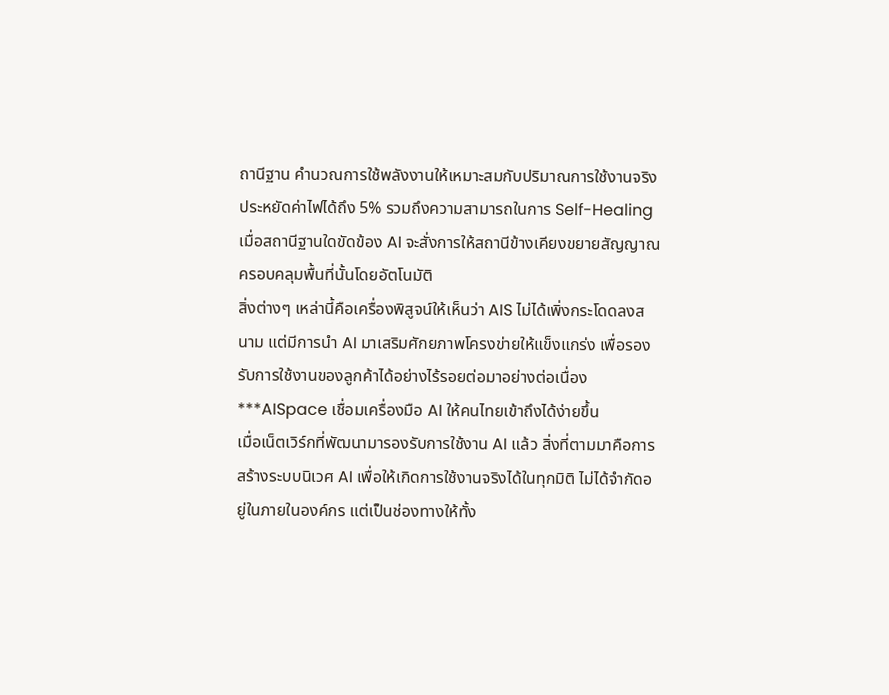ถานีฐาน คำนวณการใช้พลังงานให้เหมาะสมกับปริมาณการใช้งานจริง ประหยัดค่าไฟได้ถึง 5% รวมถึงความสามารถในการ Self-Healing เมื่อสถานีฐานใดขัดข้อง AI จะสั่งการให้สถานีข้างเคียงขยายสัญญาณครอบคลุมพื้นที่นั้นโดยอัตโนมัติ
สิ่งต่างๆ เหล่านี้คือเครื่องพิสูจน์ให้เห็นว่า AIS ไม่ได้เพิ่งกระโดดลงสนาม แต่มีการนำ AI มาเสริมศักยภาพโครงข่ายให้แข็งแกร่ง เพื่อรองรับการใช้งานของลูกค้าได้อย่างไร้รอยต่อมาอย่างต่อเนื่อง
***AISpace เชื่อมเครื่องมือ AI ให้คนไทยเข้าถึงได้ง่ายขึ้น
เมื่อเน็ตเวิร์กที่พัฒนามารองรับการใช้งาน AI แล้ว สิ่งที่ตามมาคือการสร้างระบบนิเวศ AI เพื่อให้เกิดการใช้งานจริงได้ในทุกมิติ ไม่ได้จำกัดอยู่ในภายในองค์กร แต่เป็นช่องทางให้ทั้ง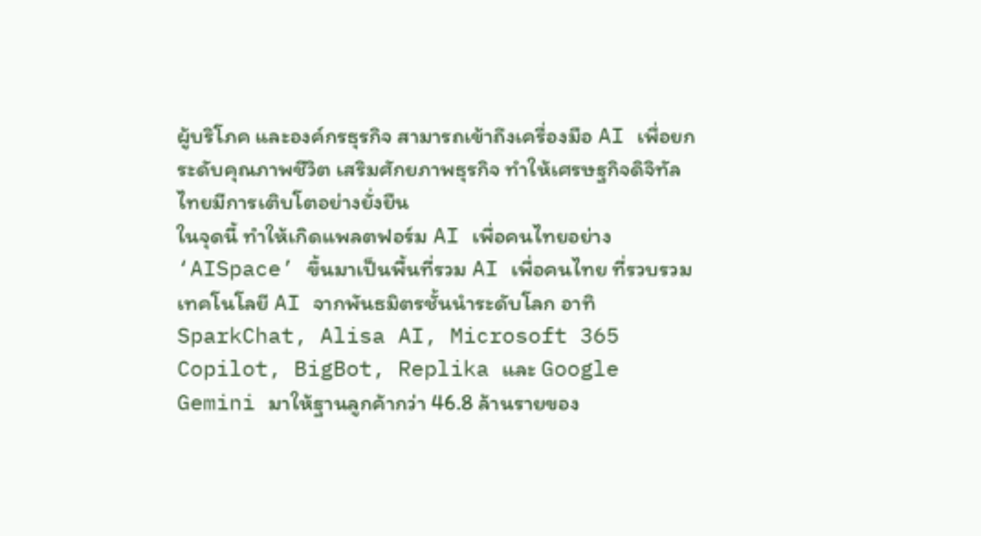ผู้บริโภค และองค์กรธุรกิจ สามารถเข้าถึงเครื่องมือ AI เพื่อยกระดับคุณภาพชีวิต เสริมศักยภาพธุรกิจ ทำให้เศรษฐกิจดิจิทัลไทยมีการเติบโตอย่างยั่งยืน
ในจุดนี้ ทำให้เกิดแพลตฟอร์ม AI เพื่อคนไทยอย่าง ‘AISpace’ ขึ้นมาเป็นพื้นที่รวม AI เพื่อคนไทย ที่รวบรวมเทคโนโลยี AI จากพันธมิตรชั้นนำระดับโลก อาทิ SparkChat, Alisa AI, Microsoft 365 Copilot, BigBot, Replika และ Google Gemini มาให้ฐานลูกค้ากว่า 46.8 ล้านรายของ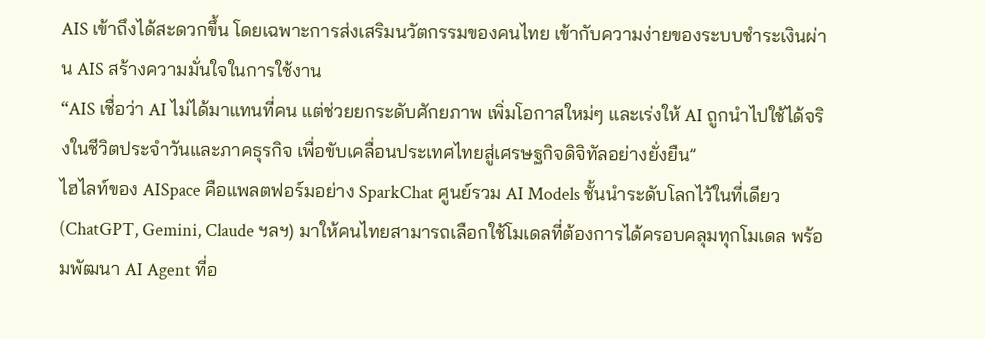AIS เข้าถึงได้สะดวกขึ้น โดยเฉพาะการส่งเสริมนวัตกรรมของคนไทย เข้ากับความง่ายของระบบชำระเงินผ่าน AIS สร้างความมั่นใจในการใช้งาน
“AIS เชื่อว่า AI ไม่ได้มาแทนที่คน แต่ช่วยยกระดับศักยภาพ เพิ่มโอกาสใหม่ๆ และเร่งให้ AI ถูกนำไปใช้ได้จริงในชีวิตประจำวันและภาคธุรกิจ เพื่อขับเคลื่อนประเทศไทยสู่เศรษฐกิจดิจิทัลอย่างยั่งยืน”
ไฮไลท์ของ AISpace คือแพลตฟอร์มอย่าง SparkChat ศูนย์รวม AI Models ชั้นนำระดับโลกไว้ในที่เดียว (ChatGPT, Gemini, Claude ฯลฯ) มาให้คนไทยสามารถเลือกใช้โมเดลที่ต้องการได้ครอบคลุมทุกโมเดล พร้อมพัฒนา AI Agent ที่อ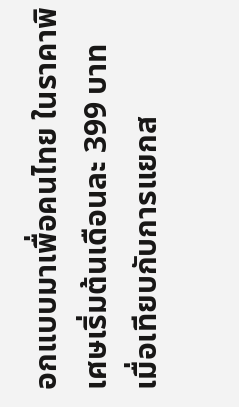อกแบบมาเพื่อคนไทย ในราคาพิเศษเริ่มต้นเดือนละ 399 บาท เมื่อเทียบกับการแยกส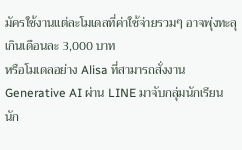มัครใช้งานแต่ละโมเดลที่ค่าใช้จ่ายรวมๆ อาจพุ่งทะลุเกินเดือนละ 3,000 บาท
หรือโมเดลอย่าง Alisa ที่สามารถสั่งงาน Generative AI ผ่าน LINE มาจับกลุ่มนักเรียน นัก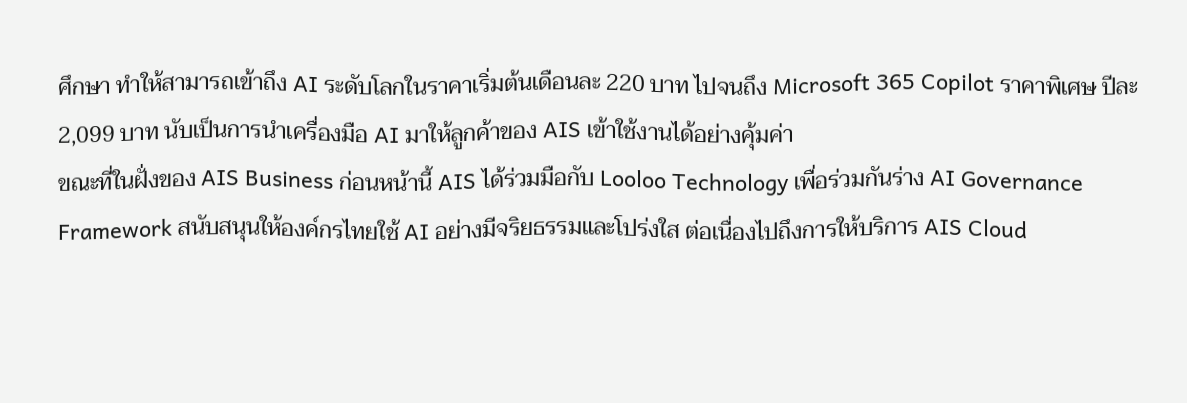ศึกษา ทำให้สามารถเข้าถึง AI ระดับโลกในราคาเริ่มต้นเดือนละ 220 บาท ไปจนถึง Microsoft 365 Copilot ราคาพิเศษ ปีละ 2,099 บาท นับเป็นการนำเครื่องมือ AI มาให้ลูกค้าของ AIS เข้าใช้งานได้อย่างคุ้มค่า
ขณะที่ในฝั่งของ AIS Business ก่อนหน้านี้ AIS ได้ร่วมมือกับ Looloo Technology เพื่อร่วมกันร่าง AI Governance Framework สนับสนุนให้องค์กรไทยใช้ AI อย่างมีจริยธรรมและโปร่งใส ต่อเนื่องไปถึงการให้บริการ AIS Cloud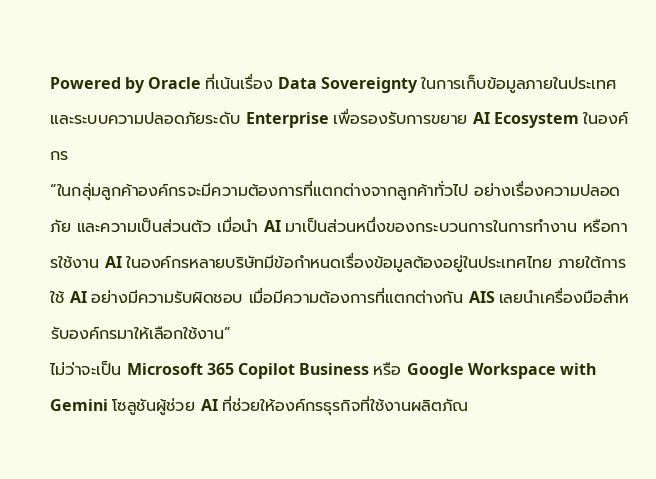Powered by Oracle ที่เน้นเรื่อง Data Sovereignty ในการเก็บข้อมูลภายในประเทศ และระบบความปลอดภัยระดับ Enterprise เพื่อรองรับการขยาย AI Ecosystem ในองค์กร
“ในกลุ่มลูกค้าองค์กรจะมีความต้องการที่แตกต่างจากลูกค้าทั่วไป อย่างเรื่องความปลอดภัย และความเป็นส่วนตัว เมื่อนำ AI มาเป็นส่วนหนึ่งของกระบวนการในการทำงาน หรือการใช้งาน AI ในองค์กรหลายบริษัทมีข้อกำหนดเรื่องข้อมูลต้องอยู่ในประเทศไทย ภายใต้การใช้ AI อย่างมีความรับผิดชอบ เมื่อมีความต้องการที่แตกต่างกัน AIS เลยนำเครื่องมือสำหรับองค์กรมาให้เลือกใช้งาน”
ไม่ว่าจะเป็น Microsoft 365 Copilot Business หรือ Google Workspace with Gemini โซลูชันผู้ช่วย AI ที่ช่วยให้องค์กรธุรกิจที่ใช้งานผลิตภัณ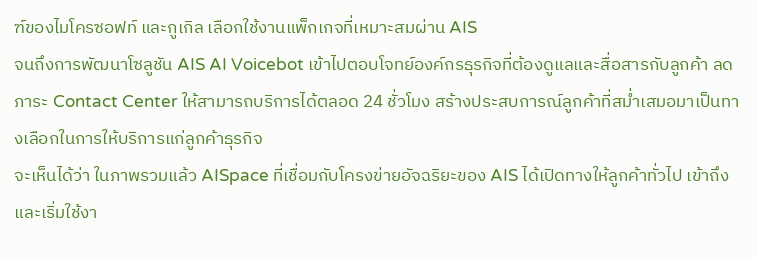ฑ์ของไมโครซอฟท์ และกูเกิล เลือกใช้งานแพ็กเกจที่เหมาะสมผ่าน AIS
จนถึงการพัฒนาโซลูชัน AIS AI Voicebot เข้าไปตอบโจทย์องค์กรธุรกิจที่ต้องดูแลและสื่อสารกับลูกค้า ลดภาระ Contact Center ให้สามารถบริการได้ตลอด 24 ชั่วโมง สร้างประสบการณ์ลูกค้าที่สม่ำเสมอมาเป็นทางเลือกในการให้บริการแก่ลูกค้าธุรกิจ
จะเห็นได้ว่า ในภาพรวมแล้ว AISpace ที่เชื่อมกับโครงข่ายอัจฉริยะของ AIS ได้เปิดทางให้ลูกค้าทั่วไป เข้าถึงและเริ่มใช้งา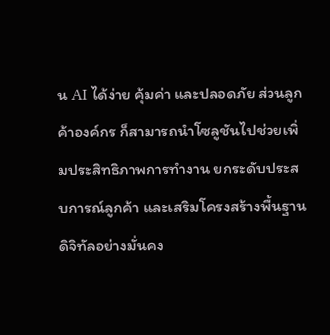น AI ได้ง่าย คุ้มค่า และปลอดภัย ส่วนลูกค้าองค์กร ก็สามารถนำโซลูชันไปช่วยเพิ่มประสิทธิภาพการทำงาน ยกระดับประสบการณ์ลูกค้า และเสริมโครงสร้างพื้นฐานดิจิทัลอย่างมั่นคง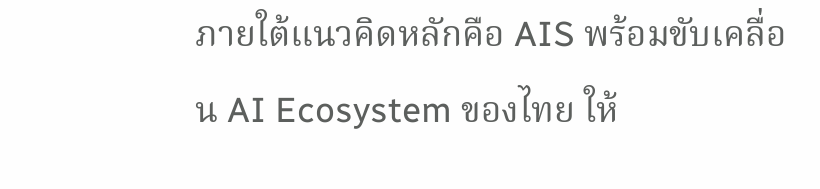ภายใต้แนวคิดหลักคือ AIS พร้อมขับเคลื่อน AI Ecosystem ของไทย ให้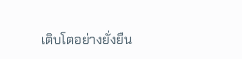เติบโตอย่างยั่งยืน